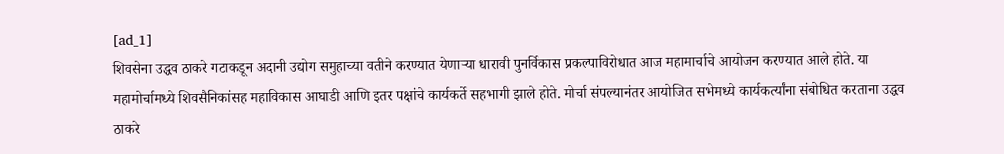[ad_1]
शिवसेना उद्धव ठाकरे गटाकडून अदानी उद्योग समुहाच्या वतीने करण्यात येणाऱ्या धारावी पुनर्विकास प्रकल्पाविरोधात आज महामार्चाचे आयोजन करण्यात आले होते. या महामोर्चामध्ये शिवसैनिकांसह महाविकास आघाडी आणि इतर पक्षांचे कार्यकर्ते सहभागी झाले होते. मोर्चा संपल्यानंतर आयोजित सभेमध्ये कार्यकर्त्यांना संबोधित करताना उद्धव ठाकरे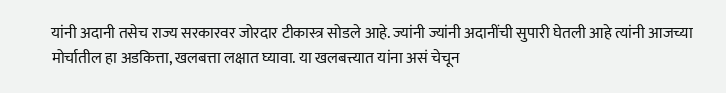यांनी अदानी तसेच राज्य सरकारवर जोरदार टीकास्त्र सोडले आहे. ज्यांनी ज्यांनी अदानींची सुपारी घेतली आहे त्यांनी आजच्या मोर्चातील हा अडकित्ता, खलबत्ता लक्षात घ्यावा. या खलबत्त्यात यांना असं चेचून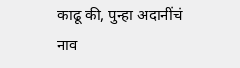काढू की, पुन्हा अदानींचं नाव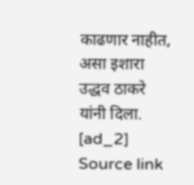काढणार नाहीत, असा इशारा उद्धव ठाकरे यांनी दिला.
[ad_2]
Source link